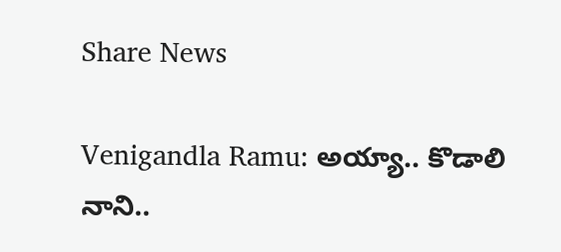Share News

Venigandla Ramu: అయ్యా.. కొడాలి నాని..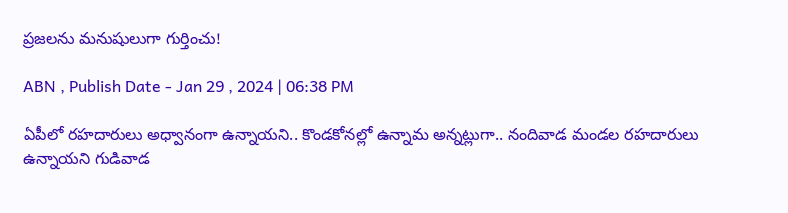ప్రజలను మనుషులుగా గుర్తించు!

ABN , Publish Date - Jan 29 , 2024 | 06:38 PM

ఏపీలో రహదారులు అధ్వానంగా ఉన్నాయని.. కొండకోనల్లో ఉన్నామ అన్నట్లుగా.. నందివాడ మండల రహదారులు ఉన్నాయని గుడివాడ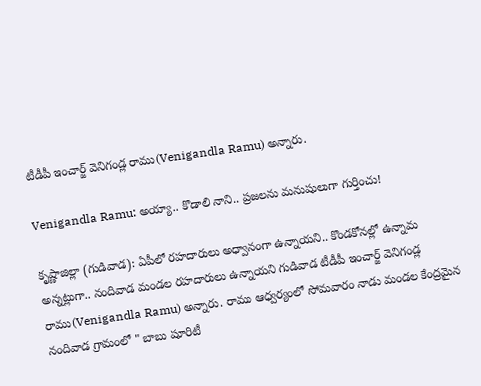టీడీపీ ఇంచార్జ్ వెనిగండ్ల రాము(Venigandla Ramu) అన్నారు.

Venigandla Ramu: అయ్యా.. కొడాలి నాని.. ప్రజలను మనుషులుగా గుర్తించు!

కృష్ణాజిల్లా (గుడివాడ): ఏపీలో రహదారులు అధ్వానంగా ఉన్నాయని.. కొండకోనల్లో ఉన్నామ అన్నట్లుగా.. నందివాడ మండల రహదారులు ఉన్నాయని గుడివాడ టీడీపీ ఇంచార్జ్ వెనిగండ్ల రాము(Venigandla Ramu) అన్నారు. రాము ఆధ్వర్యంలో సోమవారం నాడు మండల కేంద్రమైన నందివాడ గ్రామంలో " బాబు షూరిటీ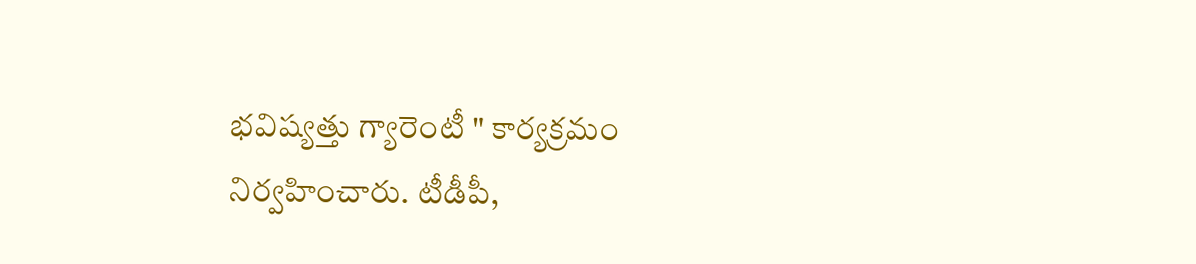భవిష్యత్తు గ్యారెంటీ " కార్యక్రమం నిర్వహించారు. టీడీపీ,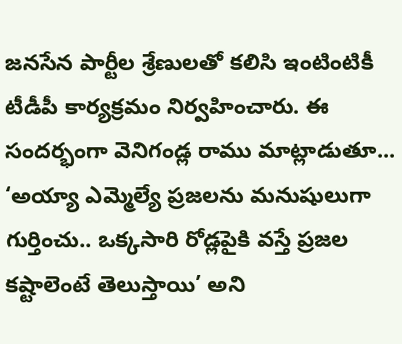జనసేన పార్టీల శ్రేణులతో కలిసి ఇంటింటికీ టీడీపీ కార్యక్రమం నిర్వహించారు. ఈ సందర్భంగా వెనిగండ్ల రాము మాట్లాడుతూ... ‘అయ్యా ఎమ్మెల్యే ప్రజలను మనుషులుగా గుర్తించు.. ఒక్కసారి రోడ్లపైకి వస్తే ప్రజల కష్టాలెంటే తెలుస్తాయి’ అని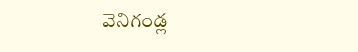వెనిగండ్ల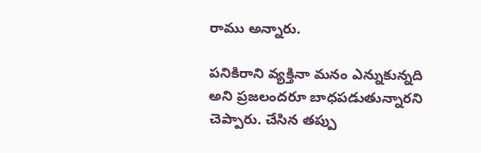రాము అన్నారు.

పనికిరాని వ్యక్తినా మనం ఎన్నుకున్నది అని ప్రజలందరూ బాధపడుతున్నారని చెప్పారు. చేసిన తప్పు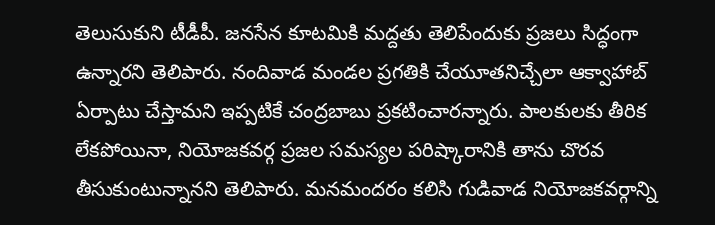తెలుసుకుని టీడీపీ. జనసేన కూటమికి మద్దతు తెలిపేందుకు ప్రజలు సిద్ధంగా ఉన్నారని తెలిపారు. నందివాడ మండల ప్రగతికి చేయూతనిచ్చేలా ఆక్వాహాబ్ ఏర్పాటు చేస్తామని ఇప్పటికే చంద్రబాబు ప్రకటించారన్నారు. పాలకులకు తీరిక లేకపోయినా, నియోజకవర్గ ప్రజల సమస్యల పరిష్కారానికి తాను చొరవ తీసుకుంటున్నానని తెలిపారు. మనమందరం కలిసి గుడివాడ నియోజకవర్గాన్ని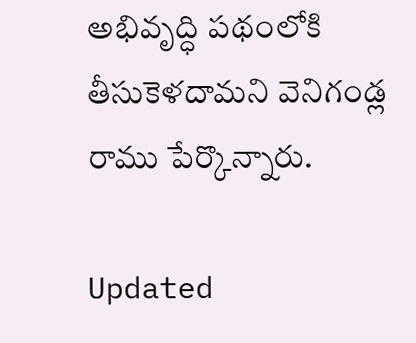అభివృద్ధి పథంలోకి తీసుకెళదామని వెనిగండ్ల రాము పేర్కొన్నారు.

Updated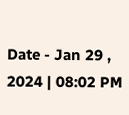Date - Jan 29 , 2024 | 08:02 PM